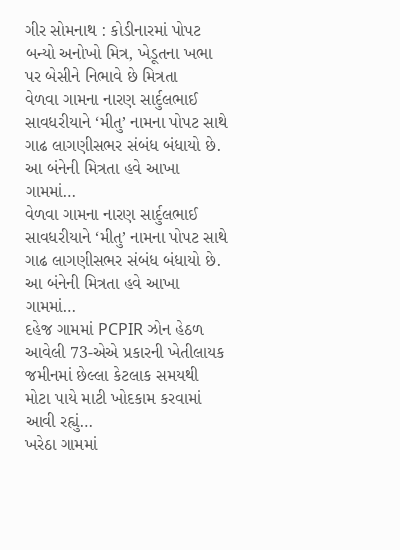ગીર સોમનાથ : કોડીનારમાં પોપટ બન્યો અનોખો મિત્ર, ખેડૂતના ખભા પર બેસીને નિભાવે છે મિત્રતા
વેળવા ગામના નારણ સાર્દુલભાઈ સાવધરીયાને ‘મીતુ’ નામના પોપટ સાથે ગાઢ લાગણીસભર સંબંધ બંધાયો છે. આ બંનેની મિત્રતા હવે આખા ગામમાં…
વેળવા ગામના નારણ સાર્દુલભાઈ સાવધરીયાને ‘મીતુ’ નામના પોપટ સાથે ગાઢ લાગણીસભર સંબંધ બંધાયો છે. આ બંનેની મિત્રતા હવે આખા ગામમાં…
દહેજ ગામમાં PCPIR ઝોન હેઠળ આવેલી 73-એએ પ્રકારની ખેતીલાયક જમીનમાં છેલ્લા કેટલાક સમયથી મોટા પાયે માટી ખોદકામ કરવામાં આવી રહ્યું…
ખરેઠા ગામમાં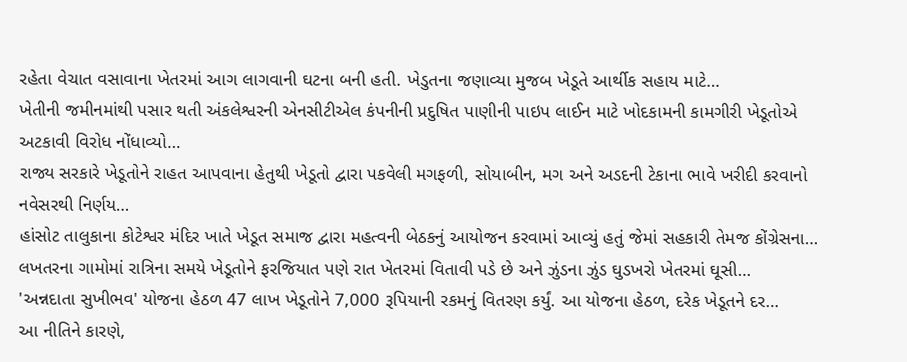રહેતા વેચાત વસાવાના ખેતરમાં આગ લાગવાની ઘટના બની હતી. ખેડુતના જણાવ્યા મુજબ ખેડૂતે આર્થીક સહાય માટે…
ખેતીની જમીનમાંથી પસાર થતી અંકલેશ્વરની એનસીટીએલ કંપનીની પ્રદુષિત પાણીની પાઇપ લાઈન માટે ખોદકામની કામગીરી ખેડૂતોએ અટકાવી વિરોધ નોંધાવ્યો…
રાજ્ય સરકારે ખેડૂતોને રાહત આપવાના હેતુથી ખેડૂતો દ્વારા પકવેલી મગફળી, સોયાબીન, મગ અને અડદની ટેકાના ભાવે ખરીદી કરવાનો નવેસરથી નિર્ણય…
હાંસોટ તાલુકાના કોટેશ્વર મંદિર ખાતે ખેડૂત સમાજ દ્વારા મહત્વની બેઠકનું આયોજન કરવામાં આવ્યું હતું જેમાં સહકારી તેમજ કોંગ્રેસના…
લખતરના ગામોમાં રાત્રિના સમયે ખેડૂતોને ફરજિયાત પણે રાત ખેતરમાં વિતાવી પડે છે અને ઝુંડના ઝુંડ ઘુડખરો ખેતરમાં ઘૂસી…
'અન્નદાતા સુખીભવ' યોજના હેઠળ 47 લાખ ખેડૂતોને 7,000 રૂપિયાની રકમનું વિતરણ કર્યું. આ યોજના હેઠળ, દરેક ખેડૂતને દર…
આ નીતિને કારણે,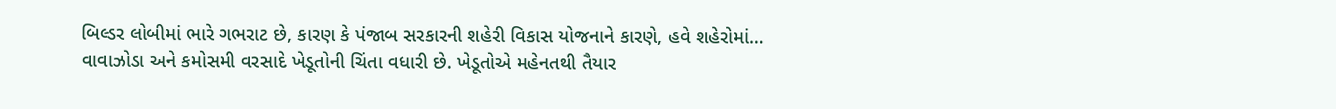બિલ્ડર લોબીમાં ભારે ગભરાટ છે, કારણ કે પંજાબ સરકારની શહેરી વિકાસ યોજનાને કારણે, હવે શહેરોમાં…
વાવાઝોડા અને કમોસમી વરસાદે ખેડૂતોની ચિંતા વધારી છે. ખેડૂતોએ મહેનતથી તૈયાર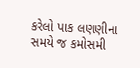કરેલો પાક લણણીના સમયે જ કમોસમી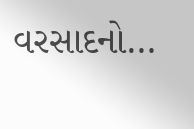વરસાદનો…